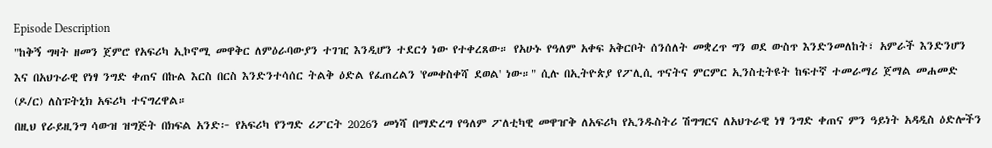Episode Description
"ከቅኝ ግዛት ዘመን ጀምሮ የአፍሪካ ኢኮኖሚ መዋቅር ለምዕራባውያን ተገዢ እንዲሆን ተደርጎ ነው የተቀረጸው። የአሁኑ የዓለም አቀፍ አቅርቦት ሰንሰለት መቋረጥ ግን ወደ ውስጥ እንድንመለከት፣ አምራች እንድንሆን እና በአህጉራዊ የነፃ ንግድ ቀጠና በኩል እርስ በርስ እንድንተሳሰር ትልቅ ዕድል የፈጠረልን 'የመቀስቀሻ ደወል' ነው።" ሲሉ በኢትዮጵያ የፖሊሲ ጥናትና ምርምር ኢንስቲትዩት ከፍተኛ ተመራማሪ ጀማል መሐመድ (ዶ/ር) ለስፑትኒክ አፍሪካ ተናግረዋል።
በዚህ የራይዚንግ ሳውዝ ዝግጅት በክፍል አንድ፦ የአፍሪካ የንግድ ሪፖርት 2026ን መነሻ በማድረግ የዓለም ፖለቲካዊ መዋዠቅ ለአፍሪካ የኢንዱስትሪ ሽግግርና ለአህጉራዊ ነፃ ንግድ ቀጠና ምን ዓይነት አዳዲስ ዕድሎችን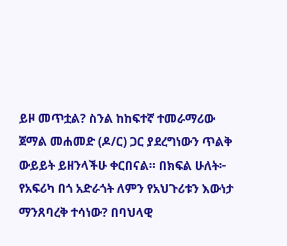ይዞ መጥቷል? ስንል ከከፍተኛ ተመራማሪው ጀማል መሐመድ (ዶ/ር) ጋር ያደረግነውን ጥልቅ ውይይት ይዘንላችሁ ቀርበናል። በክፍል ሁለት፦ የአፍሪካ በጎ አድራጎት ለምን የአህጉሪቱን እውነታ ማንጸባረቅ ተሳነው? በባህላዊ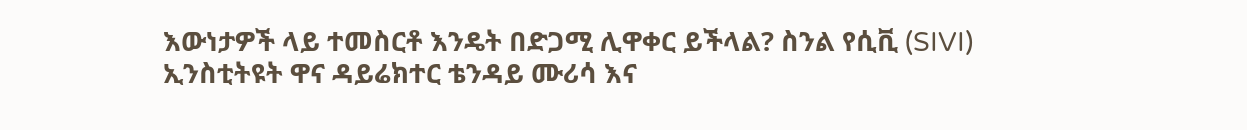እውነታዎች ላይ ተመስርቶ እንዴት በድጋሚ ሊዋቀር ይችላል? ስንል የሲቪ (SIVI) ኢንስቲትዩት ዋና ዳይሬክተር ቴንዳይ ሙሪሳ እና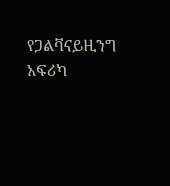የጋልቫናይዚንግ አፍሪካ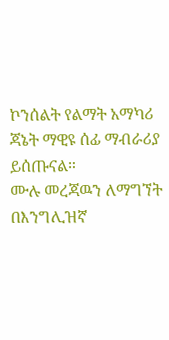ኮንሰልት የልማት አማካሪ ጃኔት ማዊዩ ሰፊ ማብራሪያ ይሰጡናል።
ሙሉ መረጃዉን ለማግኘት በእንግሊዝኛ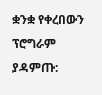ቋንቋ የቀረበውን ፕሮግራም ያዳምጡ: